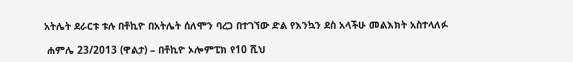አትሌት ደራርቱ ቱሉ በቶኪዮ በአትሌት ሰለሞን ባረጋ በተገኘው ድል የእንኳን ደስ አላችሁ መልእክት አስተላለፉ

 ሐምሌ 23/2013 (ዋልታ) – በቶኪዮ ኦሎምፒክ የ10 ሺህ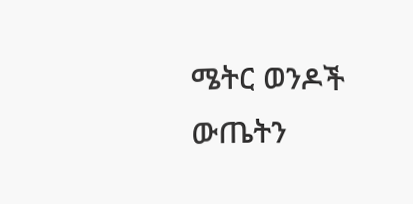ሜትር ወንዶች ውጤትን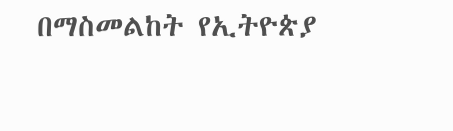በማስመልከት የኢትዮጵያ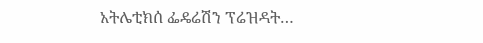አትሌቲክሰ ፌዴሬሽን ፕሬዝዳት…